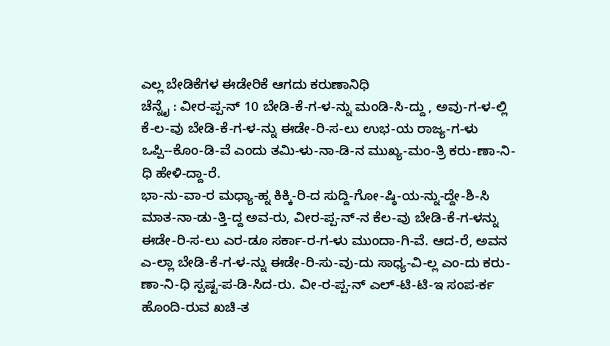ಎಲ್ಲ ಬೇಡಿಕೆಗಳ ಈಡೇರಿಕೆ ಆಗದು ಕರುಣಾನಿಧಿ
ಚೆನ್ನೈ : ವೀರ-ಪ್ಪ-ನ್ 10 ಬೇಡಿ-ಕೆ-ಗ-ಳ-ನ್ನು ಮಂಡಿ-ಸಿ-ದ್ದು , ಅವು-ಗ-ಳ-ಲ್ಲಿ ಕೆ-ಲ-ವು ಬೇಡಿ-ಕೆ-ಗ-ಳ-ನ್ನು ಈಡೇ-ರಿ-ಸ-ಲು ಉಭ-ಯ ರಾಜ್ಯ-ಗ-ಳು ಒಪ್ಪಿ--ಕೊಂ-ಡಿ-ವೆ ಎಂದು ತಮಿ-ಳು-ನಾ-ಡಿ-ನ ಮುಖ್ಯ-ಮಂ-ತ್ರಿ ಕರು-ಣಾ-ನಿ-ಧಿ ಹೇಳಿ-ದ್ದಾ-ರೆ.
ಭಾ-ನು-ವಾ-ರ ಮಧ್ಯಾ-ಹ್ನ ಕಿಕ್ಕಿ-ರಿ-ದ ಸುದ್ದಿ-ಗೋ-ಷ್ಠಿ-ಯ-ನ್ನು-ದ್ದೇ-ಶಿ-ಸಿ ಮಾತ-ನಾ-ಡು-ತ್ತಿ-ದ್ದ ಅವ-ರು, ವೀರ-ಪ್ಪ-ನ್-ನ ಕೆಲ-ವು ಬೇಡಿ-ಕೆ-ಗ-ಳನ್ನು ಈಡೇ-ರಿ-ಸ-ಲು ಎರ-ಡೂ ಸರ್ಕಾ-ರ-ಗ-ಳು ಮುಂದಾ-ಗಿ-ವೆ. ಆದ-ರೆ, ಅವನ ಎ-ಲ್ಲಾ ಬೇಡಿ-ಕೆ-ಗ-ಳ-ನ್ನು ಈಡೇ-ರಿ-ಸು-ವು-ದು ಸಾಧ್ಯ-ವಿ-ಲ್ಲ ಎಂ-ದು ಕರು-ಣಾ-ನಿ-ಧಿ ಸ್ಪಷ್ಟ-ಪ-ಡಿ-ಸಿದ-ರು. ವೀ-ರ-ಪ್ಪ-ನ್ ಎಲ್-ಟಿ-ಟಿ-ಇ ಸಂಪ-ರ್ಕ ಹೊಂದಿ-ರುವ ಖಚಿ-ತ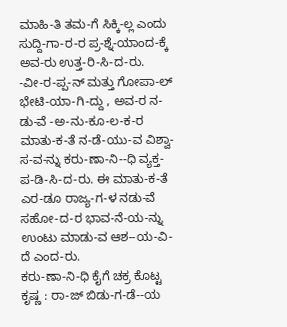ಮಾಹಿ-ತಿ ತಮ-ಗೆ ಸಿಕ್ಕಿ-ಲ್ಲ ಎಂದು ಸುದ್ದಿ-ಗಾ-ರ-ರ ಪ್ರ-ಶ್ನೆ-ಯಾಂದ-ಕ್ಕೆ ಅವ-ರು ಉತ್ತ-ರಿ-ಸಿ-ದ-ರು.
-ವೀ-ರ-ಪ್ಪ-ನ್ ಮತ್ತು ಗೋಪಾ-ಲ್ ಭೇಟಿ-ಯಾ-ಗಿ-ದ್ದು , ಅವ-ರ ನ-ಡು-ವೆ -ಅ-ನು-ಕೂ-ಲ-ಕ-ರ ಮಾತು-ಕ-ತೆ ನ-ಡೆ-ಯು-ವ ವಿಶ್ವಾ-ಸ-ವ-ನ್ನು ಕರು-ಣಾ-ನಿ--ಧಿ ವ್ಯಕ್ತ-ಪ-ಡಿ-ಸಿ-ದ-ರು. ಈ ಮಾತು-ಕ-ತೆ ಎರ-ಡೂ ರಾಜ್ಯ-ಗ-ಳ ನಡು-ವೆ ಸಹೋ-ದ-ರ ಭಾವ-ನೆ-ಯ-ನ್ನು ಉಂಟು ಮಾಡು-ವ ಆಶ--ಯ-ವಿ-ದೆ ಎಂದ-ರು.
ಕರು-ಣಾ-ನಿ-ಧಿ ಕೈಗೆ ಚಕ್ರ ಕೊಟ್ಟ ಕೃಷ್ಣ : ರಾ-ಜ್ ಬಿಡು-ಗ-ಡೆ--ಯ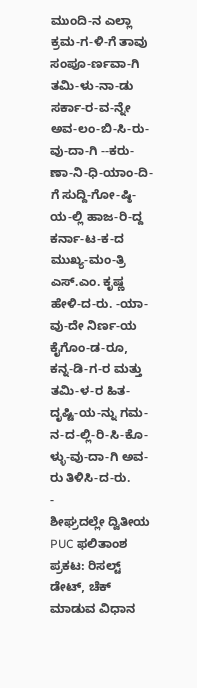ಮುಂದಿ-ನ ಎಲ್ಲಾ ಕ್ರಮ-ಗ-ಳಿ-ಗೆ ತಾವು ಸಂಪೂ-ರ್ಣವಾ-ಗಿ ತಮಿ-ಳು-ನಾ-ಡು ಸರ್ಕಾ-ರ-ವ-ನ್ನೇ ಅವ-ಲಂ-ಬಿ-ಸಿ-ರು-ವು-ದಾ-ಗಿ --ಕರು-ಣಾ-ನಿ-ಧಿ-ಯಾಂ-ದಿ-ಗೆ ಸುದ್ದಿ-ಗೋ-ಷ್ಠಿ-ಯ-ಲ್ಲಿ ಹಾಜ-ರಿ-ದ್ದ ಕರ್ನಾ-ಟ-ಕ-ದ ಮುಖ್ಯ-ಮಂ-ತ್ರಿ ಎಸ್.ಎಂ. ಕೃಷ್ಣ ಹೇಳಿ-ದ-ರು. -ಯಾ-ವು-ದೇ ನಿರ್ಣ-ಯ ಕೈಗೊಂ-ಡ-ರೂ, ಕನ್ನ-ಡಿ-ಗ-ರ ಮತ್ತು ತಮಿ-ಳ-ರ ಹಿತ-ದೃಷ್ಟಿ-ಯ-ನ್ನು ಗಮ-ನ-ದ-ಲ್ಲಿ-ರಿ-ಸಿ-ಕೊ-ಳ್ಳು-ವು-ದಾ-ಗಿ ಅವ-ರು ತಿಳಿಸಿ-ದ-ರು.
-
ಶೀಘ್ರದಲ್ಲೇ ದ್ವಿತೀಯ PUC ಫಲಿತಾಂಶ ಪ್ರಕಟ: ರಿಸಲ್ಟ್ ಡೇಟ್, ಚೆಕ್ ಮಾಡುವ ವಿಧಾನ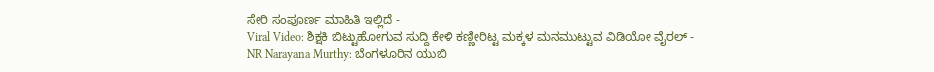ಸೇರಿ ಸಂಪೂರ್ಣ ಮಾಹಿತಿ ಇಲ್ಲಿದೆ -
Viral Video: ಶಿಕ್ಷಕಿ ಬಿಟ್ಟುಹೋಗುವ ಸುದ್ದಿ ಕೇಳಿ ಕಣ್ಣೀರಿಟ್ಟ ಮಕ್ಕಳ ಮನಮುಟ್ಟುವ ವಿಡಿಯೋ ವೈರಲ್ -
NR Narayana Murthy: ಬೆಂಗಳೂರಿನ ಯುಬಿ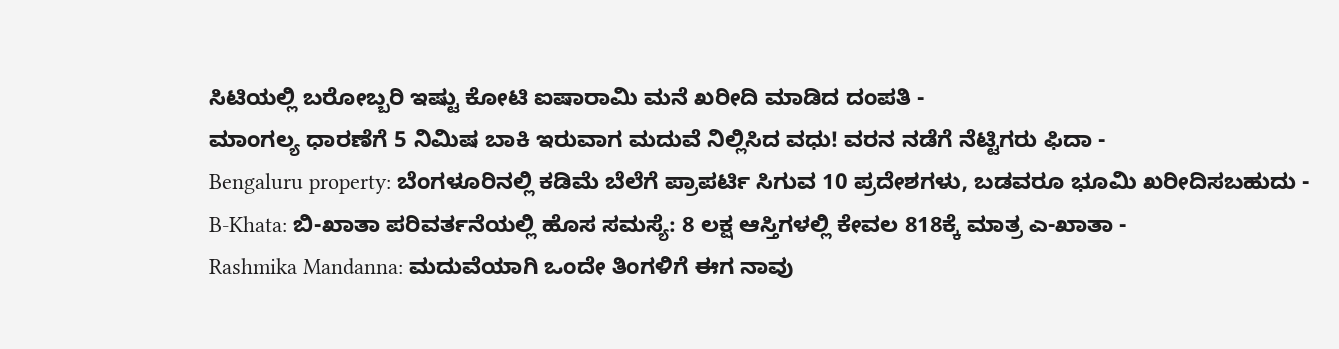ಸಿಟಿಯಲ್ಲಿ ಬರೋಬ್ಬರಿ ಇಷ್ಟು ಕೋಟಿ ಐಷಾರಾಮಿ ಮನೆ ಖರೀದಿ ಮಾಡಿದ ದಂಪತಿ -
ಮಾಂಗಲ್ಯ ಧಾರಣೆಗೆ 5 ನಿಮಿಷ ಬಾಕಿ ಇರುವಾಗ ಮದುವೆ ನಿಲ್ಲಿಸಿದ ವಧು! ವರನ ನಡೆಗೆ ನೆಟ್ಟಿಗರು ಫಿದಾ -
Bengaluru property: ಬೆಂಗಳೂರಿನಲ್ಲಿ ಕಡಿಮೆ ಬೆಲೆಗೆ ಪ್ರಾಪರ್ಟಿ ಸಿಗುವ 10 ಪ್ರದೇಶಗಳು, ಬಡವರೂ ಭೂಮಿ ಖರೀದಿಸಬಹುದು -
B-Khata: ಬಿ-ಖಾತಾ ಪರಿವರ್ತನೆಯಲ್ಲಿ ಹೊಸ ಸಮಸ್ಯೆ: 8 ಲಕ್ಷ ಆಸ್ತಿಗಳಲ್ಲಿ ಕೇವಲ 818ಕ್ಕೆ ಮಾತ್ರ ಎ-ಖಾತಾ -
Rashmika Mandanna: ಮದುವೆಯಾಗಿ ಒಂದೇ ತಿಂಗಳಿಗೆ ಈಗ ನಾವು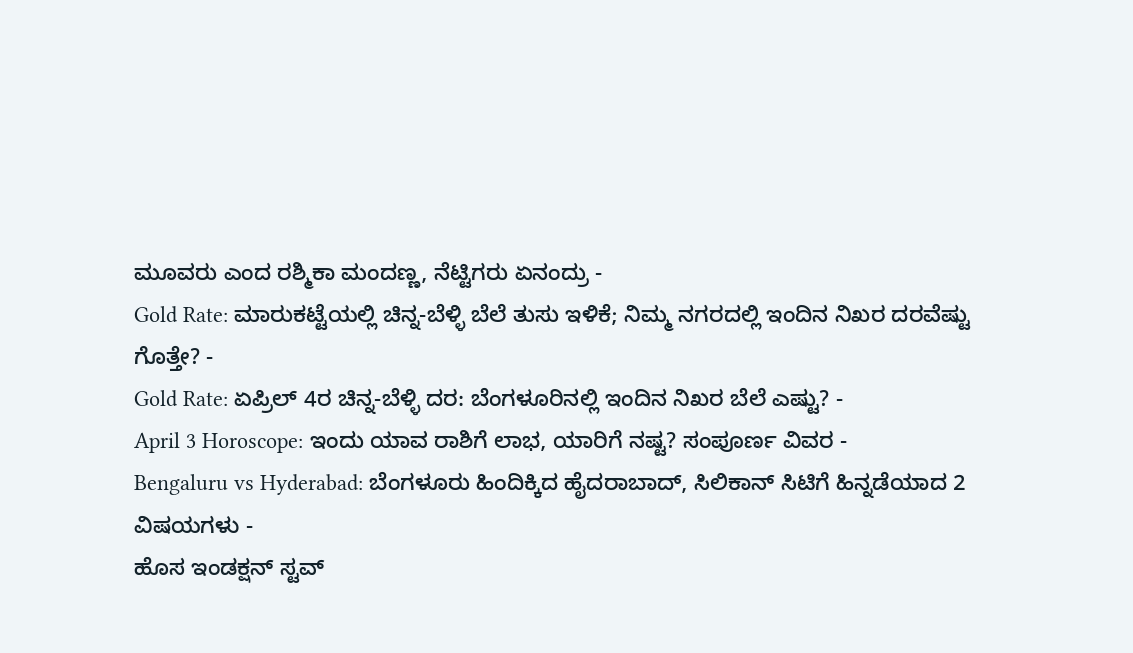ಮೂವರು ಎಂದ ರಶ್ಮಿಕಾ ಮಂದಣ್ಣ, ನೆಟ್ಟಿಗರು ಏನಂದ್ರು -
Gold Rate: ಮಾರುಕಟ್ಟೆಯಲ್ಲಿ ಚಿನ್ನ-ಬೆಳ್ಳಿ ಬೆಲೆ ತುಸು ಇಳಿಕೆ; ನಿಮ್ಮ ನಗರದಲ್ಲಿ ಇಂದಿನ ನಿಖರ ದರವೆಷ್ಟು ಗೊತ್ತೇ? -
Gold Rate: ಏಪ್ರಿಲ್ 4ರ ಚಿನ್ನ-ಬೆಳ್ಳಿ ದರ: ಬೆಂಗಳೂರಿನಲ್ಲಿ ಇಂದಿನ ನಿಖರ ಬೆಲೆ ಎಷ್ಟು? -
April 3 Horoscope: ಇಂದು ಯಾವ ರಾಶಿಗೆ ಲಾಭ, ಯಾರಿಗೆ ನಷ್ಟ? ಸಂಪೂರ್ಣ ವಿವರ -
Bengaluru vs Hyderabad: ಬೆಂಗಳೂರು ಹಿಂದಿಕ್ಕಿದ ಹೈದರಾಬಾದ್, ಸಿಲಿಕಾನ್ ಸಿಟಿಗೆ ಹಿನ್ನಡೆಯಾದ 2 ವಿಷಯಗಳು -
ಹೊಸ ಇಂಡಕ್ಷನ್ ಸ್ಟವ್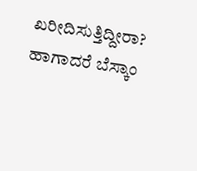ಖರೀದಿಸುತ್ತಿದ್ದೀರಾ? ಹಾಗಾದರೆ ಬೆಸ್ಕಾಂ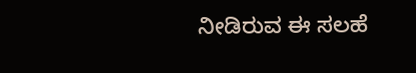ನೀಡಿರುವ ಈ ಸಲಹೆ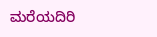ಮರೆಯದಿರಿ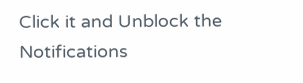Click it and Unblock the Notifications